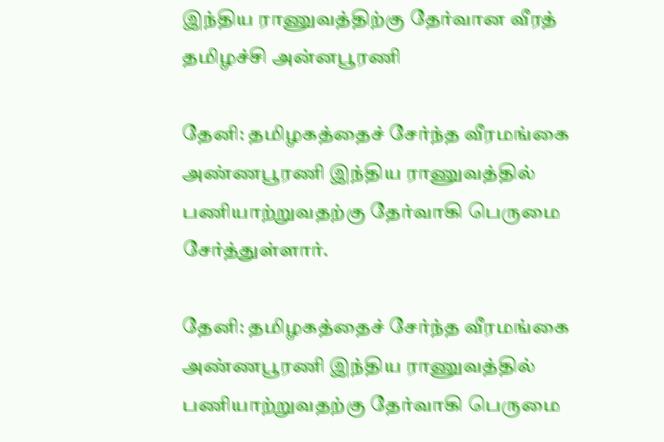இந்திய ராணுவத்திற்கு தேர்வான வீரத் தமிழச்சி அன்னபூரணி

தேனி: தமிழகத்தைச் சேர்ந்த வீரமங்கை அண்ணபூரணி இந்திய ராணுவத்தில் பணியாற்றுவதற்கு தேர்வாகி பெருமை சேர்த்துள்ளார்.

தேனி: தமிழகத்தைச் சேர்ந்த வீரமங்கை அண்ணபூரணி இந்திய ராணுவத்தில் பணியாற்றுவதற்கு தேர்வாகி பெருமை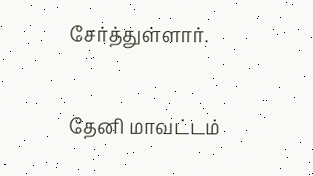சேர்த்துள்ளார்.

தேனி மாவட்டம்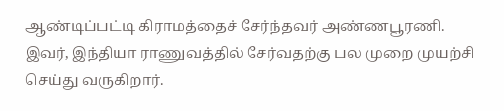ஆண்டிப்பட்டி கிராமத்தைச் சேர்ந்தவர் அண்ணபூரணி. இவர், இந்தியா ராணுவத்தில் சேர்வதற்கு பல முறை முயற்சி செய்து வருகிறார்.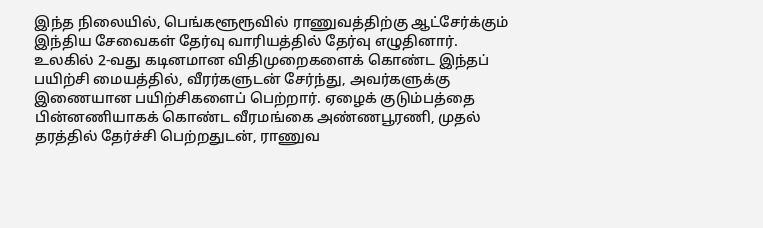இந்த நிலையில், பெங்களூரூவில் ராணுவத்திற்கு ஆட்சேர்க்கும் இந்திய சேவைகள் தேர்வு வாரியத்தில் தேர்வு எழுதினார். உலகில் 2-வது கடினமான விதிமுறைகளைக் கொண்ட இந்தப் பயிற்சி மையத்தில், வீரர்களுடன் சேர்ந்து, அவர்களுக்கு இணையான பயிற்சிகளைப் பெற்றார். ஏழைக் குடும்பத்தை பின்னணியாகக் கொண்ட வீரமங்கை அண்ணபூரணி, முதல் தரத்தில் தேர்ச்சி பெற்றதுடன், ராணுவ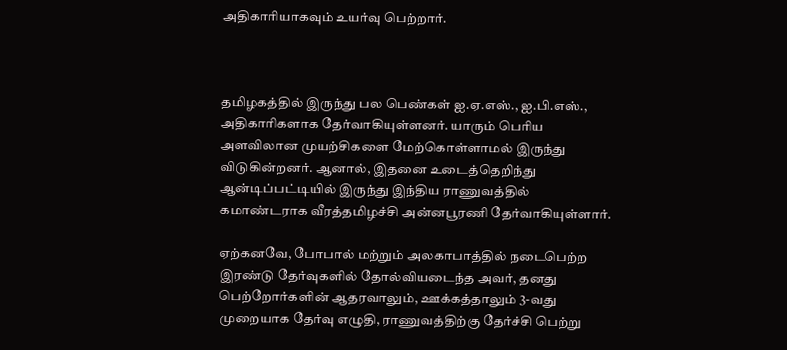அதிகாரியாகவும் உயர்வு பெற்றார்.



தமிழகத்தில் இருந்து பல பெண்கள் ஐ.ஏ.எஸ்., ஐ.பி.எஸ்., அதிகாரிகளாக தேர்வாகியுள்ளனர். யாரும் பெரிய அளவிலான முயற்சிகளை மேற்கொள்ளாமல் இருந்து விடுகின்றனர். ஆனால், இதனை உடைத்தெறிந்து ஆன்டிப்பட்டியில் இருந்து இந்திய ராணுவத்தில் கமாண்டராக வீரத்தமிழச்சி அன்னபூரணி தேர்வாகியுள்ளார்.

ஏற்கனவே, போபால் மற்றும் அலகாபாத்தில் நடைபெற்ற இரண்டு தேர்வுகளில் தோல்வியடைந்த அவர், தனது பெற்றோர்களின் ஆதரவாலும், ஊக்கத்தாலும் 3-வது முறையாக தேர்வு எழுதி, ராணுவத்திற்கு தேர்ச்சி பெற்று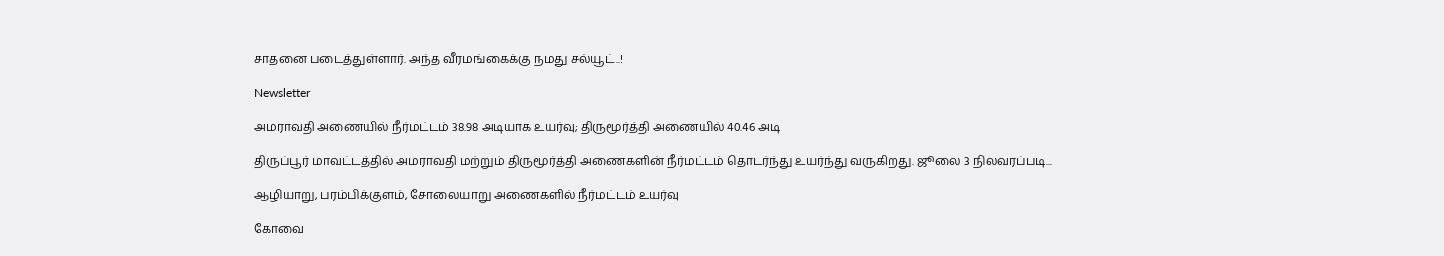சாதனை படைத்துள்ளார். அந்த வீரமங்கைக்கு நமது சல்யூட்..!

Newsletter

அமராவதி அணையில் நீர்மட்டம் 38.98 அடியாக உயர்வு; திருமூர்த்தி அணையில் 40.46 அடி

திருப்பூர் மாவட்டத்தில் அமராவதி மற்றும் திருமூர்த்தி அணைகளின் நீர்மட்டம் தொடர்ந்து உயர்ந்து வருகிறது. ஜூலை 3 நிலவரப்படி...

ஆழியாறு, பரம்பிக்குளம், சோலையாறு அணைகளில் நீர்மட்டம் உயர்வு

கோவை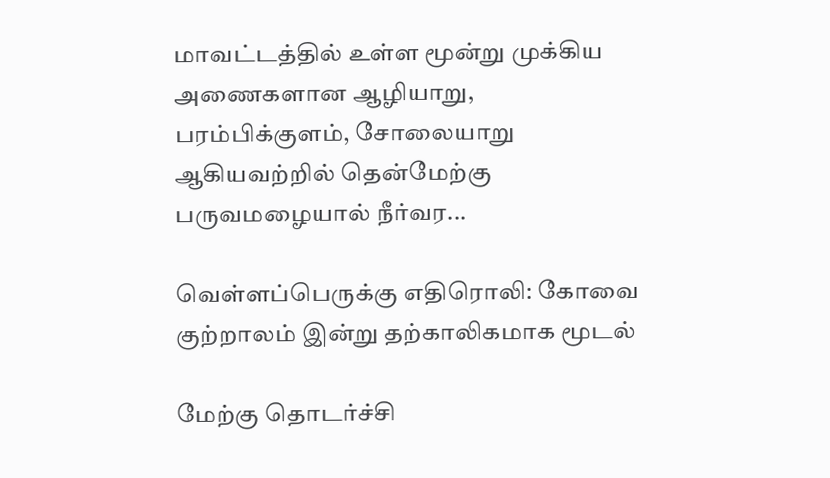மாவட்டத்தில் உள்ள மூன்று முக்கிய அணைகளான ஆழியாறு, பரம்பிக்குளம், சோலையாறு ஆகியவற்றில் தென்மேற்கு பருவமழையால் நீர்வர...

வெள்ளப்பெருக்கு எதிரொலி: கோவை குற்றாலம் இன்று தற்காலிகமாக மூடல்

மேற்கு தொடர்ச்சி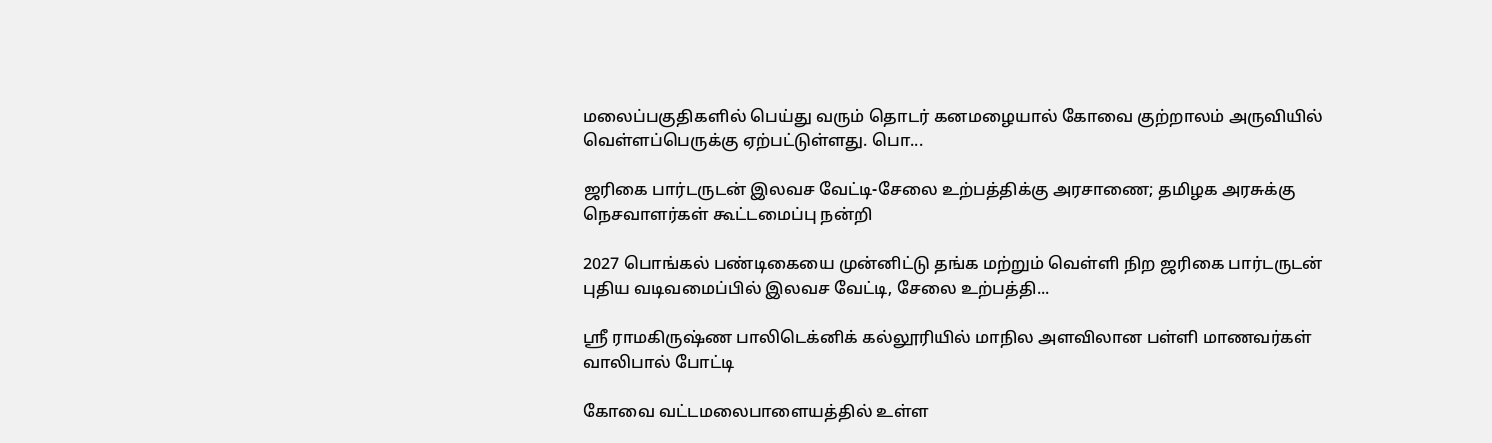மலைப்பகுதிகளில் பெய்து வரும் தொடர் கனமழையால் கோவை குற்றாலம் அருவியில் வெள்ளப்பெருக்கு ஏற்பட்டுள்ளது. பொ...

ஜரிகை பார்டருடன் இலவச வேட்டி-சேலை உற்பத்திக்கு அரசாணை; தமிழக அரசுக்கு நெசவாளர்கள் கூட்டமைப்பு நன்றி

2027 பொங்கல் பண்டிகையை முன்னிட்டு தங்க மற்றும் வெள்ளி நிற ஜரிகை பார்டருடன் புதிய வடிவமைப்பில் இலவச வேட்டி, சேலை உற்பத்தி...

ஸ்ரீ ராமகிருஷ்ண பாலிடெக்னிக் கல்லூரியில் மாநில அளவிலான பள்ளி மாணவர்கள் வாலிபால் போட்டி

கோவை வட்டமலைபாளையத்தில் உள்ள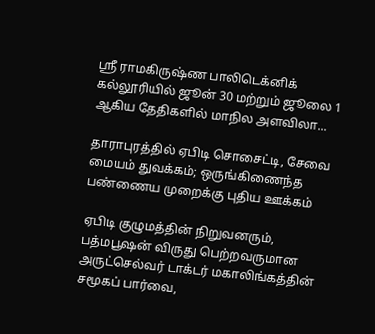ஸ்ரீ ராமகிருஷ்ண பாலிடெக்னிக் கல்லூரியில் ஜூன் 30 மற்றும் ஜூலை 1 ஆகிய தேதிகளில் மாநில அளவிலா...

தாராபுரத்தில் ஏபிடி சொசைட்டி, சேவை மையம் துவக்கம்; ஒருங்கிணைந்த பண்ணைய முறைக்கு புதிய ஊக்கம்

ஏபிடி குழுமத்தின் நிறுவனரும், பத்மபூஷன் விருது பெற்றவருமான அருட்செல்வர் டாக்டர் மகாலிங்கத்தின் சமூகப் பார்வை,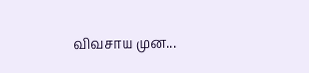விவசாய முன...